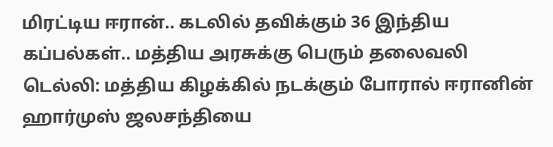மிரட்டிய ஈரான்.. கடலில் தவிக்கும் 36 இந்திய கப்பல்கள்.. மத்திய அரசுக்கு பெரும் தலைவலி
டெல்லி: மத்திய கிழக்கில் நடக்கும் போரால் ஈரானின் ஹார்முஸ் ஜலசந்தியை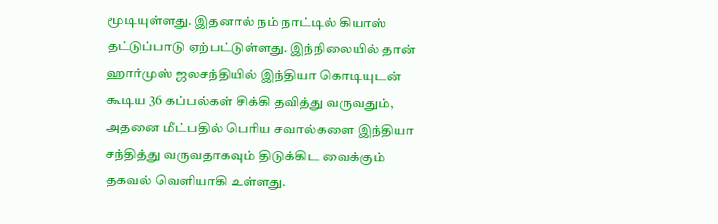மூடியுள்ளது. இதனால் நம் நாட்டில் கியாஸ் தட்டுப்பாடு ஏற்பட்டுள்ளது. இந்நிலையில் தான் ஹார்முஸ் ஜலசந்தியில் இந்தியா கொடியுடன் கூடிய 36 கப்பல்கள் சிக்கி தவித்து வருவதும், அதனை மீட்பதில் பெரிய சவால்களை இந்தியா சந்தித்து வருவதாகவும் திடுக்கிட வைக்கும் தகவல் வெளியாகி உள்ளது.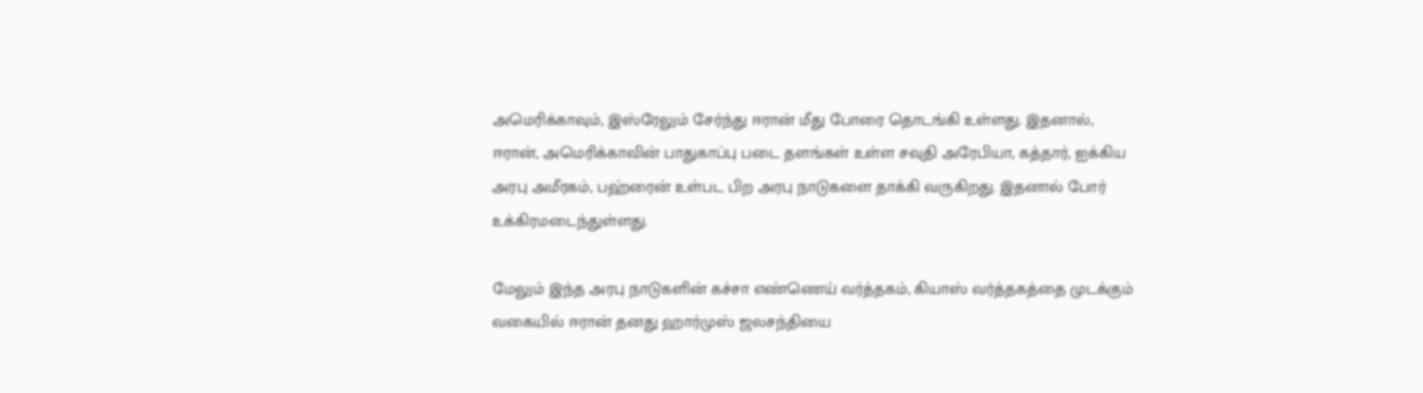அமெரிக்காவும், இஸ்ரேலும் சேர்ந்து ஈரான் மீது போரை தொடங்கி உள்ளது. இதனால், ஈரான், அமெரிக்காவின் பாதுகாப்பு படை தளங்கள் உள்ள சவுதி அரேபியா, கத்தார், ஐக்கிய அரபு அமீரகம், பஹ்ரைன் உள்பட பிற அரபு நாடுகளை தாக்கி வருகிறது. இதனால் போர் உக்கிரமடைந்துள்ளது.

மேலும் இந்த அரபு நாடுகளின் கச்சா எண்ணெய் வர்த்தகம், கியாஸ் வர்த்தகத்தை முடக்கும் வகையில் ஈரான் தனது ஹார்முஸ் ஜலசந்தியை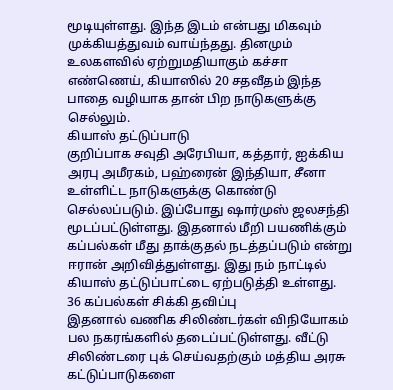மூடியுள்ளது. இந்த இடம் என்பது மிகவும் முக்கியத்துவம் வாய்ந்தது. தினமும் உலகளவில் ஏற்றுமதியாகும் கச்சா எண்ணெய், கியாஸில் 20 சதவீதம் இந்த பாதை வழியாக தான் பிற நாடுகளுக்கு செல்லும்.
கியாஸ் தட்டுப்பாடு
குறிப்பாக சவுதி அரேபியா, கத்தார், ஐக்கிய அரபு அமீரகம், பஹ்ரைன் இந்தியா, சீனா உள்ளிட்ட நாடுகளுக்கு கொண்டு செல்லப்படும். இப்போது ஷார்முஸ் ஜலசந்தி மூடப்பட்டுள்ளது. இதனால் மீறி பயணிக்கும் கப்பல்கள் மீது தாக்குதல் நடத்தப்படும் என்று ஈரான் அறிவித்துள்ளது. இது நம் நாட்டில் கியாஸ் தட்டுப்பாட்டை ஏற்படுத்தி உள்ளது.
36 கப்பல்கள் சிக்கி தவிப்பு
இதனால் வணிக சிலிண்டர்கள் விநியோகம் பல நகரங்களில் தடைப்பட்டுள்ளது. வீட்டு சிலிண்டரை புக் செய்வதற்கும் மத்திய அரசு கட்டுப்பாடுகளை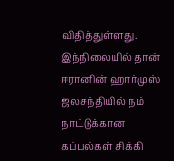விதித்துள்ளது. இந்நிலையில் தான் ஈரானின் ஹார்முஸ் ஜலசந்தியில் நம் நாட்டுக்கான கப்பல்கள் சிக்கி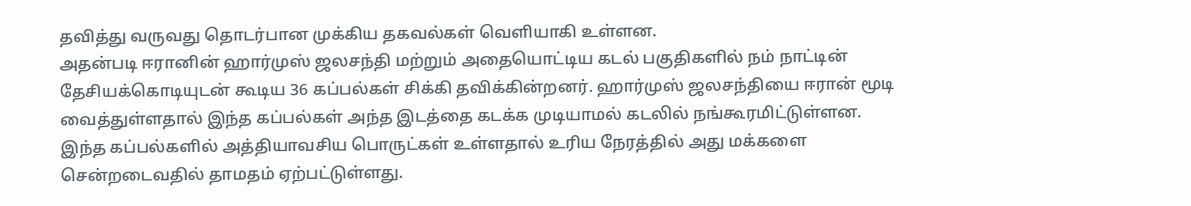தவித்து வருவது தொடர்பான முக்கிய தகவல்கள் வெளியாகி உள்ளன.
அதன்படி ஈரானின் ஹார்முஸ் ஜலசந்தி மற்றும் அதையொட்டிய கடல் பகுதிகளில் நம் நாட்டின் தேசியக்கொடியுடன் கூடிய 36 கப்பல்கள் சிக்கி தவிக்கின்றனர். ஹார்முஸ் ஜலசந்தியை ஈரான் மூடி வைத்துள்ளதால் இந்த கப்பல்கள் அந்த இடத்தை கடக்க முடியாமல் கடலில் நங்கூரமிட்டுள்ளன. இந்த கப்பல்களில் அத்தியாவசிய பொருட்கள் உள்ளதால் உரிய நேரத்தில் அது மக்களை சென்றடைவதில் தாமதம் ஏற்பட்டுள்ளது.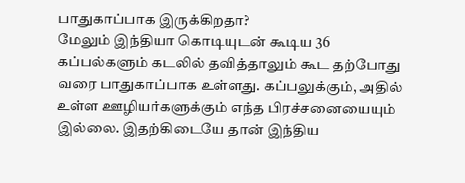பாதுகாப்பாக இருக்கிறதா?
மேலும் இந்தியா கொடியுடன் கூடிய 36 கப்பல்களும் கடலில் தவித்தாலும் கூட தற்போது வரை பாதுகாப்பாக உள்ளது. கப்பலுக்கும், அதில் உள்ள ஊழியர்களுக்கும் எந்த பிரச்சனையையும் இல்லை. இதற்கிடையே தான் இந்திய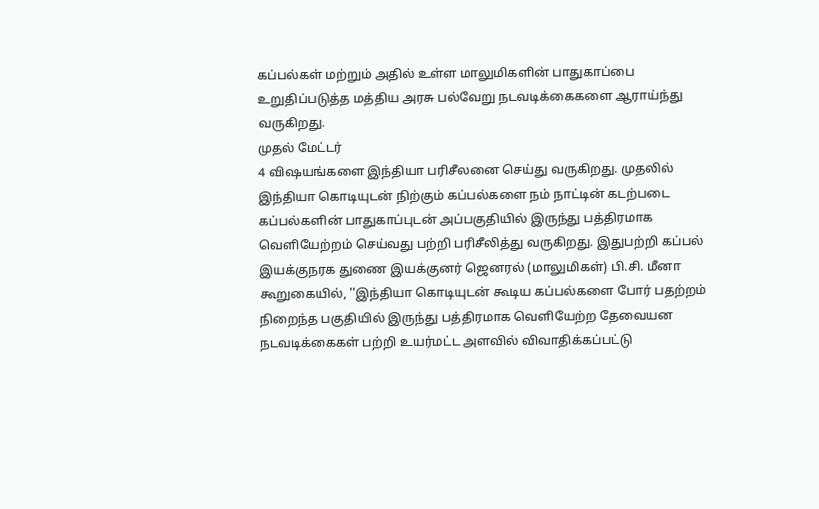கப்பல்கள் மற்றும் அதில் உள்ள மாலுமிகளின் பாதுகாப்பை உறுதிப்படுத்த மத்திய அரசு பல்வேறு நடவடிக்கைகளை ஆராய்ந்து வருகிறது.
முதல் மேட்டர்
4 விஷயங்களை இந்தியா பரிசீலனை செய்து வருகிறது. முதலில் இந்தியா கொடியுடன் நிற்கும் கப்பல்களை நம் நாட்டின் கடற்படை கப்பல்களின் பாதுகாப்புடன் அப்பகுதியில் இருந்து பத்திரமாக வெளியேற்றம் செய்வது பற்றி பரிசீலித்து வருகிறது. இதுபற்றி கப்பல் இயக்குநரக துணை இயக்குனர் ஜெனரல் (மாலுமிகள்) பி.சி. மீனா கூறுகையில், ''இந்தியா கொடியுடன் கூடிய கப்பல்களை போர் பதற்றம் நிறைந்த பகுதியில் இருந்து பத்திரமாக வெளியேற்ற தேவையன நடவடிக்கைகள் பற்றி உயர்மட்ட அளவில் விவாதிக்கப்பட்டு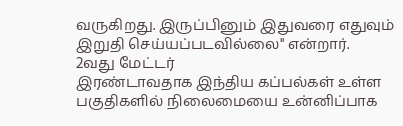வருகிறது. இருப்பினும் இதுவரை எதுவும் இறுதி செய்யப்படவில்லை'' என்றார்.
2வது மேட்டர்
இரண்டாவதாக இந்திய கப்பல்கள் உள்ள பகுதிகளில் நிலைமையை உன்னிப்பாக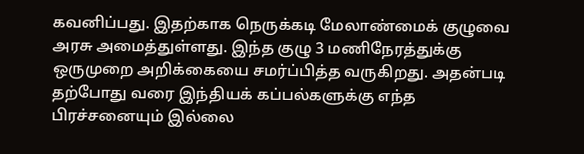கவனிப்பது. இதற்காக நெருக்கடி மேலாண்மைக் குழுவை அரசு அமைத்துள்ளது. இந்த குழு 3 மணிநேரத்துக்கு ஒருமுறை அறிக்கையை சமர்ப்பித்த வருகிறது. அதன்படி தற்போது வரை இந்தியக் கப்பல்களுக்கு எந்த பிரச்சனையும் இல்லை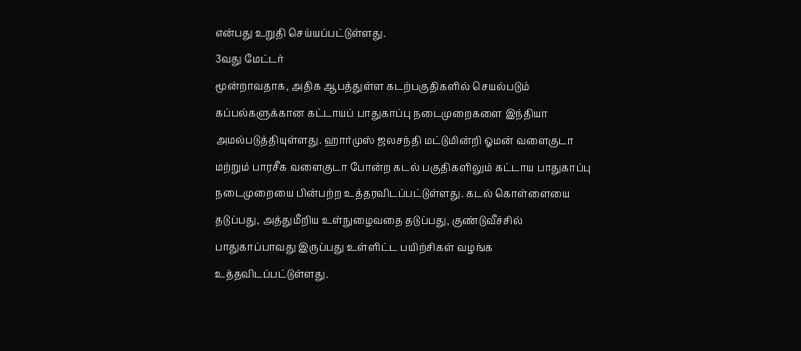என்பது உறுதி செய்யப்பட்டுள்ளது.
3வது மேட்டர்
மூன்றாவதாக, அதிக ஆபத்துள்ள கடற்பகுதிகளில் செயல்படும் கப்பல்களுக்கான கட்டாயப் பாதுகாப்பு நடைமுறைகளை இந்தியா அமல்படுத்தியுள்ளது. ஹார்முஸ் ஜலசந்தி மட்டுமின்றி ஓமன் வளைகுடா மற்றும் பாரசீக வளைகுடா போன்ற கடல் பகுதிகளிலும் கட்டாய பாதுகாப்பு நடைமுறையை பின்பற்ற உத்தரவிடப்பட்டுள்ளது. கடல் கொள்ளையை தடுப்பது, அத்துமீறிய உள்நுழைவதை தடுப்பது, குண்டுவீச்சில் பாதுகாப்பாவது இருப்பது உள்ளிட்ட பயிற்சிகள் வழங்க உத்தவிடப்பட்டுள்ளது.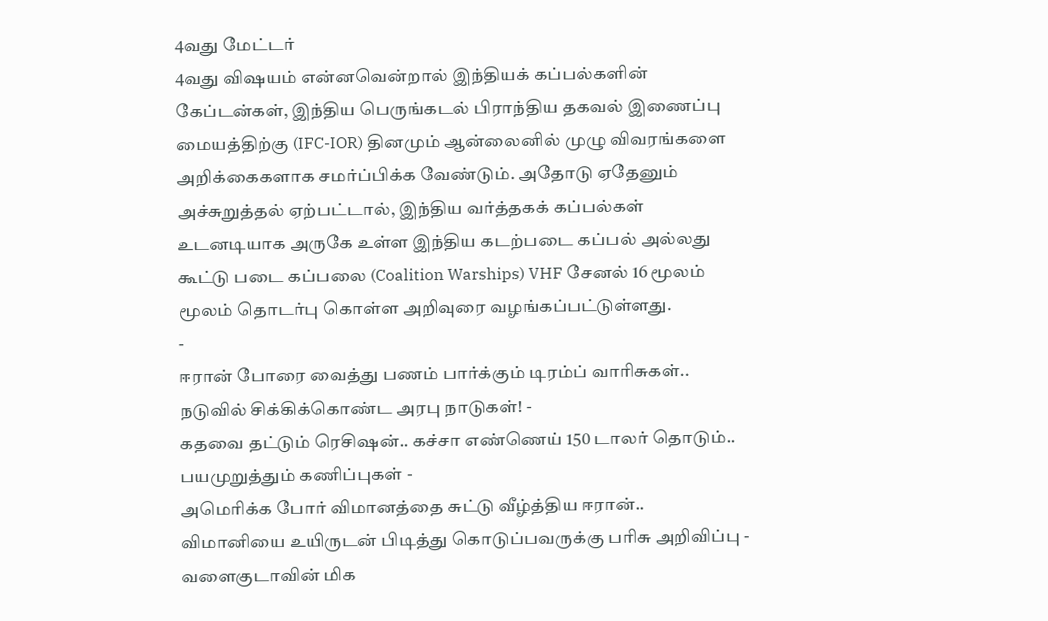4வது மேட்டர்
4வது விஷயம் என்னவென்றால் இந்தியக் கப்பல்களின் கேப்டன்கள், இந்திய பெருங்கடல் பிராந்திய தகவல் இணைப்பு மையத்திற்கு (IFC-IOR) தினமும் ஆன்லைனில் முழு விவரங்களை அறிக்கைகளாக சமர்ப்பிக்க வேண்டும். அதோடு ஏதேனும் அச்சுறுத்தல் ஏற்பட்டால், இந்திய வர்த்தகக் கப்பல்கள் உடனடியாக அருகே உள்ள இந்திய கடற்படை கப்பல் அல்லது கூட்டு படை கப்பலை (Coalition Warships) VHF சேனல் 16 மூலம் மூலம் தொடர்பு கொள்ள அறிவுரை வழங்கப்பட்டுள்ளது.
-
ஈரான் போரை வைத்து பணம் பார்க்கும் டிரம்ப் வாரிசுகள்.. நடுவில் சிக்கிக்கொண்ட அரபு நாடுகள்! -
கதவை தட்டும் ரெசிஷன்.. கச்சா எண்ணெய் 150 டாலர் தொடும்.. பயமுறுத்தும் கணிப்புகள் -
அமெரிக்க போர் விமானத்தை சுட்டு வீழ்த்திய ஈரான்.. விமானியை உயிருடன் பிடித்து கொடுப்பவருக்கு பரிசு அறிவிப்பு -
வளைகுடாவின் மிக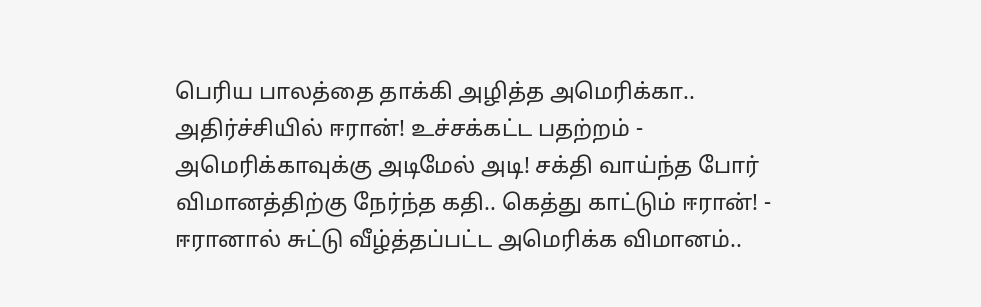பெரிய பாலத்தை தாக்கி அழித்த அமெரிக்கா.. அதிர்ச்சியில் ஈரான்! உச்சக்கட்ட பதற்றம் -
அமெரிக்காவுக்கு அடிமேல் அடி! சக்தி வாய்ந்த போர் விமானத்திற்கு நேர்ந்த கதி.. கெத்து காட்டும் ஈரான்! -
ஈரானால் சுட்டு வீழ்த்தப்பட்ட அமெரிக்க விமானம்..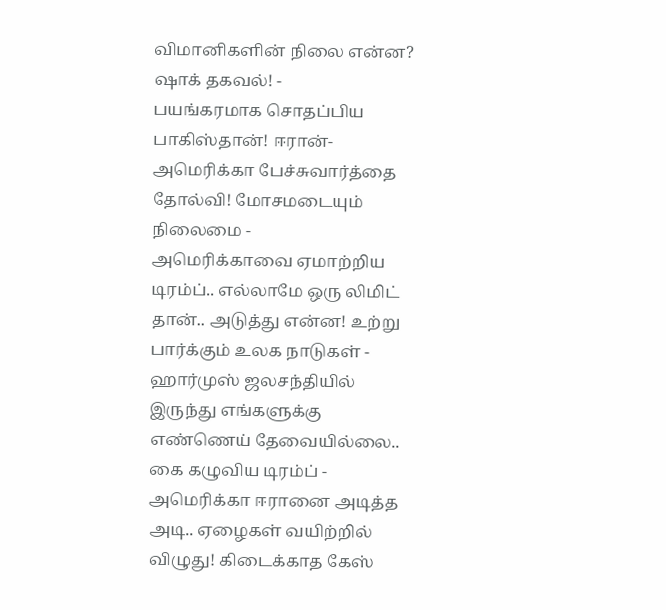விமானிகளின் நிலை என்ன? ஷாக் தகவல்! -
பயங்கரமாக சொதப்பிய பாகிஸ்தான்! ஈரான்-அமெரிக்கா பேச்சுவார்த்தை தோல்வி! மோசமடையும் நிலைமை -
அமெரிக்காவை ஏமாற்றிய டிரம்ப்.. எல்லாமே ஒரு லிமிட் தான்.. அடுத்து என்ன! உற்று பார்க்கும் உலக நாடுகள் -
ஹார்முஸ் ஜலசந்தியில் இருந்து எங்களுக்கு எண்ணெய் தேவையில்லை.. கை கழுவிய டிரம்ப் -
அமெரிக்கா ஈரானை அடித்த அடி.. ஏழைகள் வயிற்றில் விழுது! கிடைக்காத கேஸ்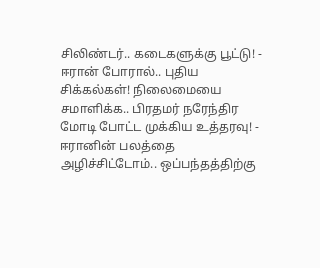சிலிண்டர்.. கடைகளுக்கு பூட்டு! -
ஈரான் போரால்.. புதிய சிக்கல்கள்! நிலைமையை சமாளிக்க.. பிரதமர் நரேந்திர மோடி போட்ட முக்கிய உத்தரவு! -
ஈரானின் பலத்தை அழிச்சிட்டோம்.. ஒப்பந்தத்திற்கு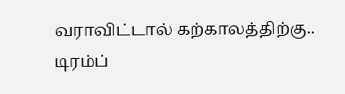வராவிட்டால் கற்காலத்திற்கு.. டிரம்ப்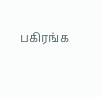பகிரங்க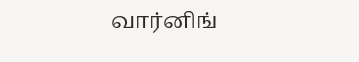வார்னிங்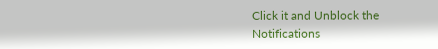Click it and Unblock the Notifications